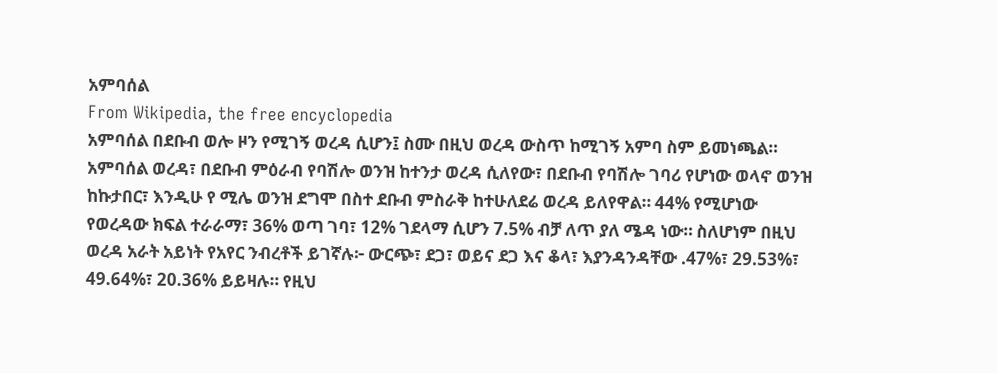አምባሰል
From Wikipedia, the free encyclopedia
አምባሰል በደቡብ ወሎ ዞን የሚገኝ ወረዳ ሲሆን፤ ስሙ በዚህ ወረዳ ውስጥ ከሚገኝ አምባ ስም ይመነጫል። አምባሰል ወረዳ፣ በደቡብ ምዕራብ የባሽሎ ወንዝ ከተንታ ወረዳ ሲለየው፣ በደቡብ የባሽሎ ገባሪ የሆነው ወላኖ ወንዝ ከኩታበር፣ እንዲሁ የ ሚሌ ወንዝ ደግሞ በስተ ደቡብ ምስራቅ ከተሁለደሬ ወረዳ ይለየዋል። 44% የሚሆነው የወረዳው ክፍል ተራራማ፣ 36% ወጣ ገባ፣ 12% ገደላማ ሲሆን 7.5% ብቻ ለጥ ያለ ሜዳ ነው። ስለሆነም በዚህ ወረዳ አራት አይነት የአየር ንብረቶች ይገኛሉ፦ ውርጭ፣ ደጋ፣ ወይና ደጋ እና ቆላ፣ እያንዳንዳቸው .47%፣ 29.53%፣ 49.64%፣ 20.36% ይይዛሉ። የዚህ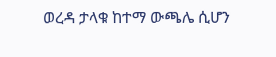ወረዳ ታላቁ ከተማ ውጫሌ ሲሆን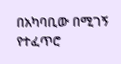በአካባቢው በሚገኝ የተፈጥሮ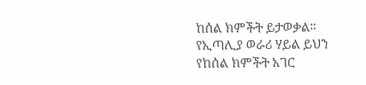ከሰል ክምችት ይታወቃል። የኢጣሊያ ወራሪ ሃይል ይህን የከሰል ክምችት አገር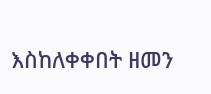እስከለቀቀበት ዘመን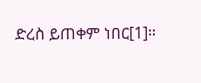ድረስ ይጠቀም ነበር[1]።